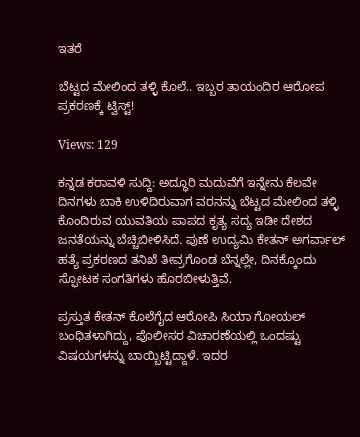ಇತರೆ

ಬೆಟ್ಟದ ಮೇಲಿಂದ ತಳ್ಳಿ ಕೊಲೆ.. ಇಬ್ಬರ ತಾಯಂದಿರ ಆರೋಪ ಪ್ರಕರಣಕ್ಕೆ ಟ್ವಿಸ್ಟ್!

Views: 129

ಕನ್ನಡ ಕರಾವಳಿ ಸುದ್ದಿ: ಅದ್ಧೂರಿ ಮದುವೆಗೆ ಇನ್ನೇನು ಕೆಲವೇ ದಿನಗಳು ಬಾಕಿ ಉಳಿದಿರುವಾಗ ವರನನ್ನು ಬೆಟ್ಟದ ಮೇಲಿಂದ ತಳ್ಳಿ ಕೊಂದಿರುವ ಯುವತಿಯ ಪಾಪದ ಕೃತ್ಯ ಸದ್ಯ ಇಡೀ ದೇಶದ ಜನತೆಯನ್ನು ಬೆಚ್ಚಿಬೀಳಿಸಿದೆ. ಪುಣೆ ಉದ್ಯಮಿ ಕೇತನ್ ಅಗರ್ವಾಲ್ ಹತ್ಯೆ ಪ್ರಕರಣದ ತನಿಖೆ ತೀವ್ರಗೊಂಡ ಬೆನ್ನಲ್ಲೇ, ದಿನಕ್ಕೊಂದು ಸ್ಫೋಟಕ ಸಂಗತಿಗಳು ಹೊರಬೀಳುತ್ತಿವೆ.

ಪ್ರಸ್ತುತ ಕೇತನ್ ಕೊಲೆಗೈದ ಆರೋಪಿ ಸಿಯಾ ಗೋಯಲ್ ಬಂಧಿತಳಾಗಿದ್ದು, ಪೊಲೀಸರ ವಿಚಾರಣೆಯಲ್ಲಿ ಒಂದಷ್ಟು ವಿಷಯಗಳನ್ನು ಬಾಯ್ಬಿಟ್ಟಿದ್ದಾಳೆ. ಇದರ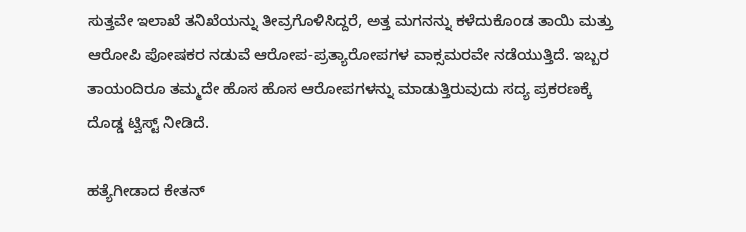ಸುತ್ತವೇ ಇಲಾಖೆ ತನಿಖೆಯನ್ನು ತೀವ್ರಗೊಳಿಸಿದ್ದರೆ, ಅತ್ತ ಮಗನನ್ನು ಕಳೆದುಕೊಂಡ ತಾಯಿ ಮತ್ತು ಆರೋಪಿ ಪೋಷಕರ ನಡುವೆ ಆರೋಪ-ಪ್ರತ್ಯಾರೋಪಗಳ ವಾಕ್ಸಮರವೇ ನಡೆಯುತ್ತಿದೆ. ಇಬ್ಬರ ತಾಯಂದಿರೂ ತಮ್ಮದೇ ಹೊಸ ಹೊಸ ಆರೋಪಗಳನ್ನು ಮಾಡುತ್ತಿರುವುದು ಸದ್ಯ ಪ್ರಕರಣಕ್ಕೆ ದೊಡ್ಡ ಟ್ವಿಸ್ಟ್ ನೀಡಿದೆ.

ಹತ್ಯೆಗೀಡಾದ ಕೇತನ್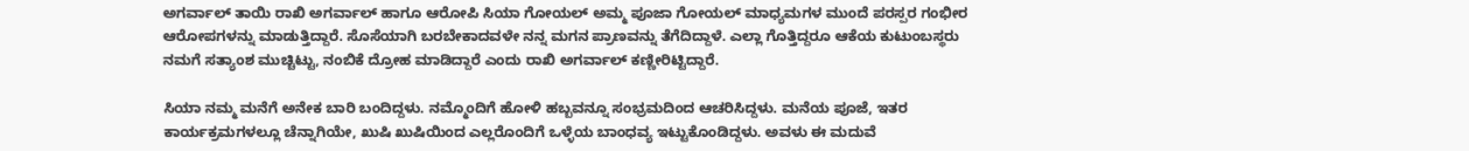ಅಗರ್ವಾಲ್ ತಾಯಿ ರಾಖಿ ಅಗರ್ವಾಲ್ ಹಾಗೂ ಆರೋಪಿ ಸಿಯಾ ಗೋಯಲ್ ಅಮ್ಮ ಪೂಜಾ ಗೋಯಲ್ ಮಾಧ್ಯಮಗಳ ಮುಂದೆ ಪರಸ್ಪರ ಗಂಭೀರ ಆರೋಪಗಳನ್ನು ಮಾಡುತ್ತಿದ್ದಾರೆ. ಸೊಸೆಯಾಗಿ ಬರಬೇಕಾದವಳೇ ನನ್ನ ಮಗನ ಪ್ರಾಣವನ್ನು ತೆಗೆದಿದ್ದಾಳೆ. ಎಲ್ಲಾ ಗೊತ್ತಿದ್ದರೂ ಆಕೆಯ ಕುಟುಂಬಸ್ಥರು ನಮಗೆ ಸತ್ಯಾಂಶ ಮುಚ್ಚಿಟ್ಟು, ನಂಬಿಕೆ ದ್ರೋಹ ಮಾಡಿದ್ದಾರೆ ಎಂದು ರಾಖಿ ಅಗರ್ವಾಲ್ ಕಣ್ಣೀರಿಟ್ಟಿದ್ದಾರೆ.

ಸಿಯಾ ನಮ್ಮ ಮನೆಗೆ ಅನೇಕ ಬಾರಿ ಬಂದಿದ್ದಳು. ನಮ್ಮೊಂದಿಗೆ ಹೋಳಿ ಹಬ್ಬವನ್ನೂ ಸಂಭ್ರಮದಿಂದ ಆಚರಿಸಿದ್ದಳು. ಮನೆಯ ಪೂಜೆ, ಇತರ ಕಾರ್ಯಕ್ರಮಗಳಲ್ಲೂ ಚೆನ್ನಾಗಿಯೇ, ಖುಷಿ ಖುಷಿಯಿಂದ ಎಲ್ಲರೊಂದಿಗೆ ಒಳ್ಳೆಯ ಬಾಂಧವ್ಯ ಇಟ್ಟುಕೊಂಡಿದ್ದಳು. ಅವಳು ಈ ಮದುವೆ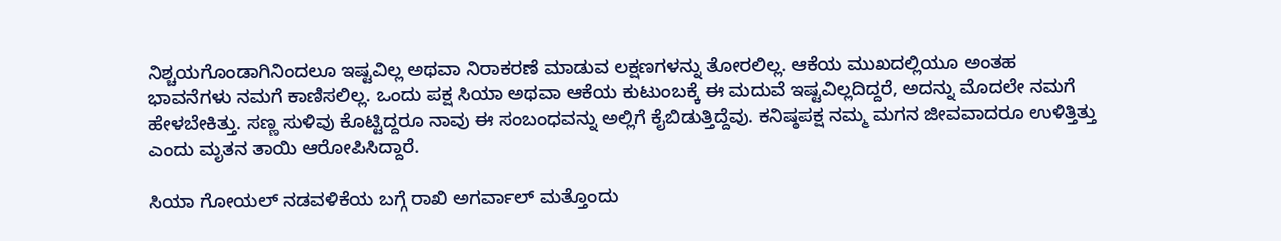ನಿಶ್ಚಯಗೊಂಡಾಗಿನಿಂದಲೂ ಇಷ್ಟವಿಲ್ಲ ಅಥವಾ ನಿರಾಕರಣೆ ಮಾಡುವ ಲಕ್ಷಣಗಳನ್ನು ತೋರಲಿಲ್ಲ. ಆಕೆಯ ಮುಖದಲ್ಲಿಯೂ ಅಂತಹ ಭಾವನೆಗಳು ನಮಗೆ ಕಾಣಿಸಲಿಲ್ಲ. ಒಂದು ಪಕ್ಷ ಸಿಯಾ ಅಥವಾ ಆಕೆಯ ಕುಟುಂಬಕ್ಕೆ ಈ ಮದುವೆ ಇಷ್ಟವಿಲ್ಲದಿದ್ದರೆ, ಅದನ್ನು ಮೊದಲೇ ನಮಗೆ ಹೇಳಬೇಕಿತ್ತು. ಸಣ್ಣ ಸುಳಿವು ಕೊಟ್ಟಿದ್ದರೂ ನಾವು ಈ ಸಂಬಂಧವನ್ನು ಅಲ್ಲಿಗೆ ಕೈಬಿಡುತ್ತಿದ್ದೆವು. ಕನಿಷ್ಠಪಕ್ಷ ನಮ್ಮ ಮಗನ ಜೀವವಾದರೂ ಉಳಿತ್ತಿತ್ತು ಎಂದು ಮೃತನ ತಾಯಿ ಆರೋಪಿಸಿದ್ದಾರೆ.

ಸಿಯಾ ಗೋಯಲ್ ನಡವಳಿಕೆಯ ಬಗ್ಗೆ ರಾಖಿ ಅಗರ್ವಾಲ್ ಮತ್ತೊಂದು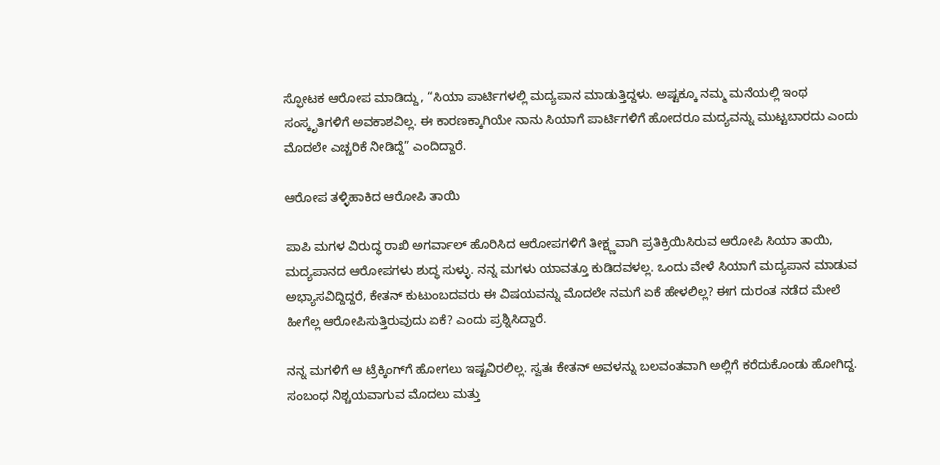ಸ್ಫೋಟಕ ಆರೋಪ ಮಾಡಿದ್ದು, “ಸಿಯಾ ಪಾರ್ಟಿಗಳಲ್ಲಿ ಮದ್ಯಪಾನ ಮಾಡುತ್ತಿದ್ದಳು. ಅಷ್ಟಕ್ಕೂ ನಮ್ಮ ಮನೆಯಲ್ಲಿ ಇಂಥ ಸಂಸ್ಕೃತಿಗಳಿಗೆ ಅವಕಾಶವಿಲ್ಲ. ಈ ಕಾರಣಕ್ಕಾಗಿಯೇ ನಾನು ಸಿಯಾಗೆ ಪಾರ್ಟಿಗಳಿಗೆ ಹೋದರೂ ಮದ್ಯವನ್ನು ಮುಟ್ಟಬಾರದು ಎಂದು ಮೊದಲೇ ಎಚ್ಚರಿಕೆ ನೀಡಿದ್ದೆ” ಎಂದಿದ್ದಾರೆ.

ಆರೋಪ ತಳ್ಳಿಹಾಕಿದ ಆರೋಪಿ ತಾಯಿ

ಪಾಪಿ ಮಗಳ ವಿರುದ್ಧ ರಾಖಿ ಅಗರ್ವಾಲ್ ಹೊರಿಸಿದ ಆರೋಪಗಳಿಗೆ ತೀಕ್ಷ್ಣವಾಗಿ ಪ್ರತಿಕ್ರಿಯಿಸಿರುವ ಆರೋಪಿ ಸಿಯಾ ತಾಯಿ, ಮದ್ಯಪಾನದ ಆರೋಪಗಳು ಶುದ್ಧ ಸುಳ್ಳು. ನನ್ನ ಮಗಳು ಯಾವತ್ತೂ ಕುಡಿದವಳಲ್ಲ. ಒಂದು ವೇಳೆ ಸಿಯಾಗೆ ಮದ್ಯಪಾನ ಮಾಡುವ ಅಭ್ಯಾಸವಿದ್ದಿದ್ದರೆ, ಕೇತನ್ ಕುಟುಂಬದವರು ಈ ವಿಷಯವನ್ನು ಮೊದಲೇ ನಮಗೆ ಏಕೆ ಹೇಳಲಿಲ್ಲ? ಈಗ ದುರಂತ ನಡೆದ ಮೇಲೆ ಹೀಗೆಲ್ಲ ಆರೋಪಿಸುತ್ತಿರುವುದು ಏಕೆ? ಎಂದು ಪ್ರಶ್ನಿಸಿದ್ದಾರೆ.

ನನ್ನ ಮಗಳಿಗೆ ಆ ಟ್ರೆಕ್ಕಿಂಗ್‌ಗೆ ಹೋಗಲು ಇಷ್ಟವಿರಲಿಲ್ಲ. ಸ್ವತಃ ಕೇತನ್ ಅವಳನ್ನು ಬಲವಂತವಾಗಿ ಅಲ್ಲಿಗೆ ಕರೆದುಕೊಂಡು ಹೋಗಿದ್ದ. ಸಂಬಂಧ ನಿಶ್ಚಯವಾಗುವ ಮೊದಲು ಮತ್ತು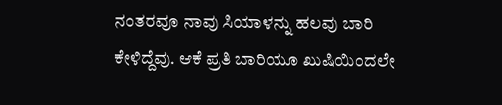ನಂತರವೂ ನಾವು ಸಿಯಾಳನ್ನು ಹಲವು ಬಾರಿ ಕೇಳಿದ್ದೆವು. ಆಕೆ ಪ್ರತಿ ಬಾರಿಯೂ ಖುಷಿಯಿಂದಲೇ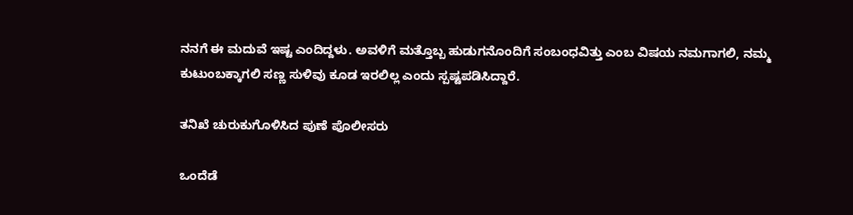ನನಗೆ ಈ ಮದುವೆ ಇಷ್ಟ ಎಂದಿದ್ದಳು. ಅವಳಿಗೆ ಮತ್ತೊಬ್ಬ ಹುಡುಗನೊಂದಿಗೆ ಸಂಬಂಧವಿತ್ತು ಎಂಬ ವಿಷಯ ನಮಗಾಗಲಿ, ನಮ್ಮ ಕುಟುಂಬಕ್ಕಾಗಲಿ ಸಣ್ಣ ಸುಳಿವು ಕೂಡ ಇರಲಿಲ್ಲ ಎಂದು ಸ್ಪಷ್ಟಪಡಿಸಿದ್ದಾರೆ.

ತನಿಖೆ ಚುರುಕುಗೊಳಿಸಿದ ಪುಣೆ ಪೊಲೀಸರು

ಒಂದೆಡೆ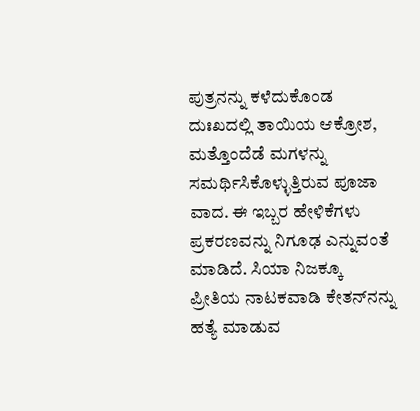ಪುತ್ರನನ್ನು ಕಳೆದುಕೊಂಡ ದುಃಖದಲ್ಲಿ ತಾಯಿಯ ಆಕ್ರೋಶ, ಮತ್ತೊಂದೆಡೆ ಮಗಳನ್ನು ಸಮರ್ಥಿಸಿಕೊಳ್ಳುತ್ತಿರುವ ಪೂಜಾ ವಾದ. ಈ ಇಬ್ಬರ ಹೇಳಿಕೆಗಳು ಪ್ರಕರಣವನ್ನು ನಿಗೂಢ ಎನ್ನುವಂತೆ ಮಾಡಿದೆ. ಸಿಯಾ ನಿಜಕ್ಕೂ ಪ್ರೀತಿಯ ನಾಟಕವಾಡಿ ಕೇತನ್‌ನನ್ನು ಹತ್ಯೆ ಮಾಡುವ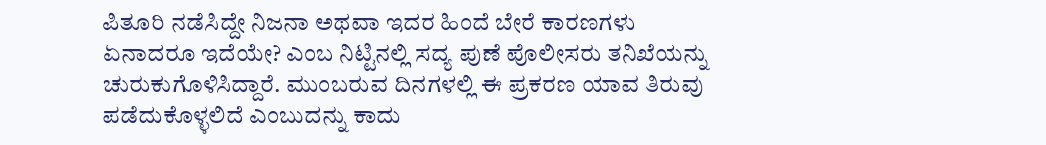ಪಿತೂರಿ ನಡೆಸಿದ್ದೇ ನಿಜನಾ ಅಥವಾ ಇದರ ಹಿಂದೆ ಬೇರೆ ಕಾರಣಗಳು ಏನಾದರೂ ಇದೆಯೇ? ಎಂಬ ನಿಟ್ಟಿನಲ್ಲಿ ಸದ್ಯ ಪುಣೆ ಪೊಲೀಸರು ತನಿಖೆಯನ್ನು ಚುರುಕುಗೊಳಿಸಿದ್ದಾರೆ. ಮುಂಬರುವ ದಿನಗಳಲ್ಲಿ ಈ ಪ್ರಕರಣ ಯಾವ ತಿರುವು ಪಡೆದುಕೊಳ್ಳಲಿದೆ ಎಂಬುದನ್ನು ಕಾದು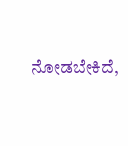ನೋಡಬೇಕಿದೆ,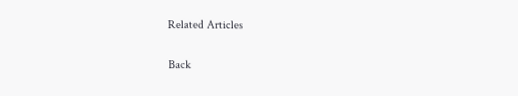Related Articles

Back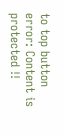to top button
error: Content is protected !!